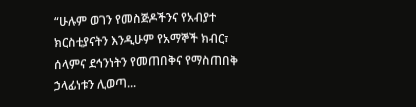“ሁሉም ወገን የመስጅዶችንና የአብያተ ክርስቲያናትን እንዲሁም የአማኞች ክብር፣ ሰላምና ደኅንነትን የመጠበቅና የማስጠበቅ ኃላፊነቱን ሊወጣ...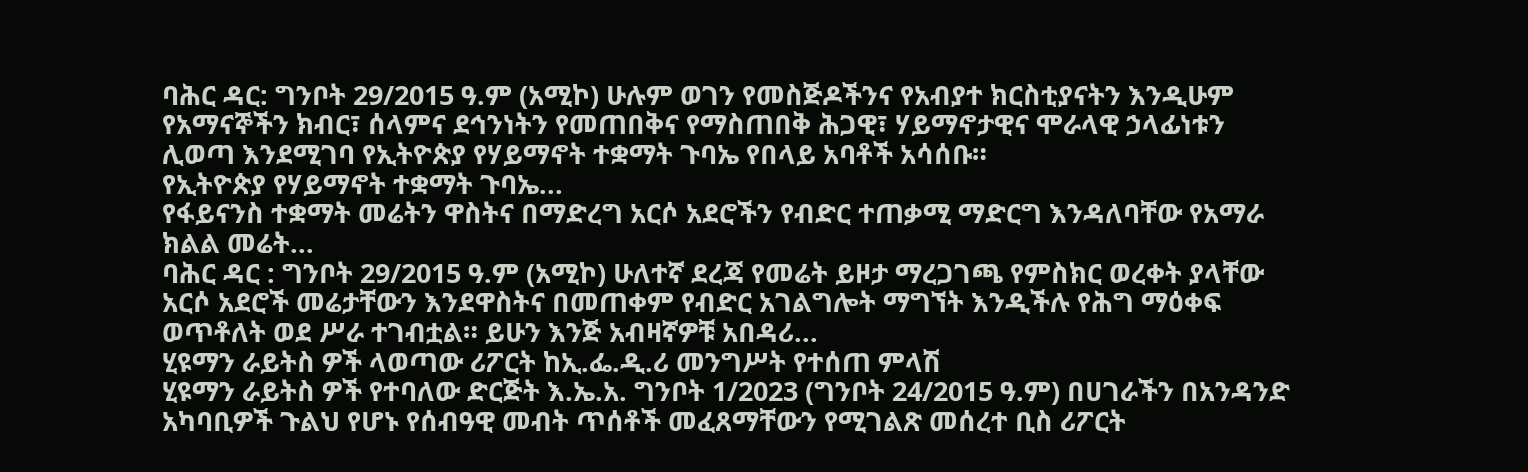ባሕር ዳር: ግንቦት 29/2015 ዓ.ም (አሚኮ) ሁሉም ወገን የመስጅዶችንና የአብያተ ክርስቲያናትን እንዲሁም የአማናኞችን ክብር፣ ሰላምና ደኅንነትን የመጠበቅና የማስጠበቅ ሕጋዊ፣ ሃይማኖታዊና ሞራላዊ ኃላፊነቱን ሊወጣ እንደሚገባ የኢትዮጵያ የሃይማኖት ተቋማት ጉባኤ የበላይ አባቶች አሳሰቡ።
የኢትዮጵያ የሃይማኖት ተቋማት ጉባኤ...
የፋይናንስ ተቋማት መሬትን ዋስትና በማድረግ አርሶ አደሮችን የብድር ተጠቃሚ ማድርግ እንዳለባቸው የአማራ ክልል መሬት...
ባሕር ዳር : ግንቦት 29/2015 ዓ.ም (አሚኮ) ሁለተኛ ደረጃ የመሬት ይዞታ ማረጋገጫ የምስክር ወረቀት ያላቸው አርሶ አደሮች መሬታቸውን እንደዋስትና በመጠቀም የብድር አገልግሎት ማግኘት እንዲችሉ የሕግ ማዕቀፍ ወጥቶለት ወደ ሥራ ተገብቷል። ይሁን እንጅ አብዛኛዎቹ አበዳሪ...
ሂዩማን ራይትስ ዎች ላወጣው ሪፖርት ከኢ.ፌ.ዲ.ሪ መንግሥት የተሰጠ ምላሽ
ሂዩማን ራይትስ ዎች የተባለው ድርጅት እ.ኤ.አ. ግንቦት 1/2023 (ግንቦት 24/2015 ዓ.ም) በሀገራችን በአንዳንድ አካባቢዎች ጉልህ የሆኑ የሰብዓዊ መብት ጥሰቶች መፈጸማቸውን የሚገልጽ መሰረተ ቢስ ሪፖርት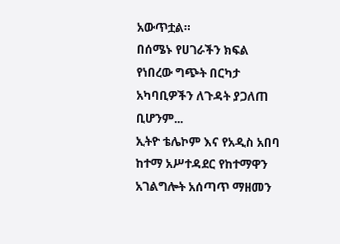አውጥቷል።
በሰሜኑ የሀገራችን ክፍል የነበረው ግጭት በርካታ አካባቢዎችን ለጉዳት ያጋለጠ ቢሆንም...
ኢትዮ ቴሌኮም እና የአዲስ አበባ ከተማ አሥተዳደር የከተማዋን አገልግሎት አሰጣጥ ማዘመን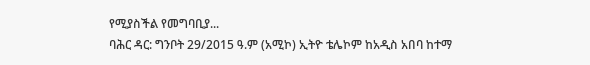የሚያስችል የመግባቢያ...
ባሕር ዳር: ግንቦት 29/2015 ዓ.ም (አሚኮ) ኢትዮ ቴሌኮም ከአዲስ አበባ ከተማ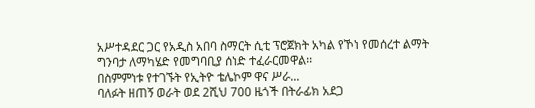አሥተዳደር ጋር የአዲስ አበባ ስማርት ሲቲ ፕሮጀክት አካል የኾነ የመሰረተ ልማት ግንባታ ለማካሄድ የመግባቢያ ሰነድ ተፈራርመዋል፡፡
በስምምነቱ የተገኙት የኢትዮ ቴሌኮም ዋና ሥራ...
ባለፉት ዘጠኝ ወራት ወደ 2ሺህ 700 ዜጎች በትራፊክ አደጋ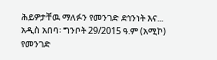ሕይዎታቸዉ ማለፉን የመንገድ ደኅንነት እና...
አዲስ አበባ፡ ግንቦት 29/2015 ዓ.ም (አሚኮ) የመንገድ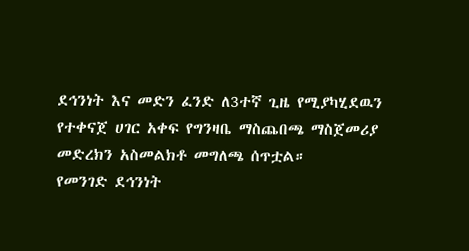ደኅንነት እና መድን ፈንድ ለ3ተኛ ጊዜ የሚያካሂደዉን የተቀናጀ ሀገር አቀፍ የግንዛቤ ማስጨበጫ ማስጀመሪያ መድረክን አስመልክቶ መግለጫ ሰጥቷል።
የመንገድ ደኅንነት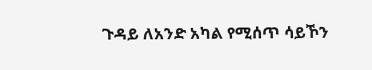ጉዳይ ለአንድ አካል የሚሰጥ ሳይኾን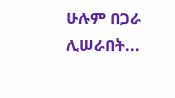ሁሉም በጋራ ሊሠራበት...